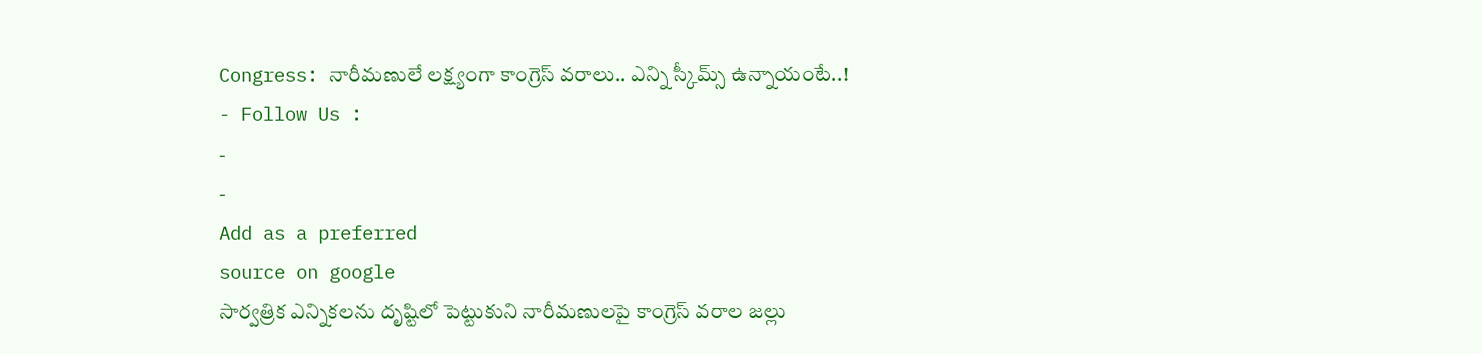Congress: నారీమణులే లక్ష్యంగా కాంగ్రెస్ వరాలు.. ఎన్ని స్కీమ్స్ ఉన్నాయంటే..!
- Follow Us :
-
-
Add as a preferred
source on google
సార్వత్రిక ఎన్నికలను దృష్టిలో పెట్టుకుని నారీమణులపై కాంగ్రెస్ వరాల జల్లు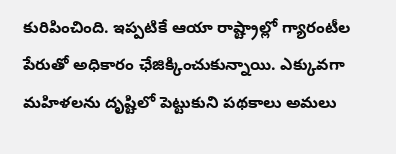కురిపించింది. ఇప్పటికే ఆయా రాష్ట్రాల్లో గ్యారంటీల పేరుతో అధికారం ఛేజిక్కించుకున్నాయి. ఎక్కువగా మహిళలను దృష్టిలో పెట్టుకుని పథకాలు అమలు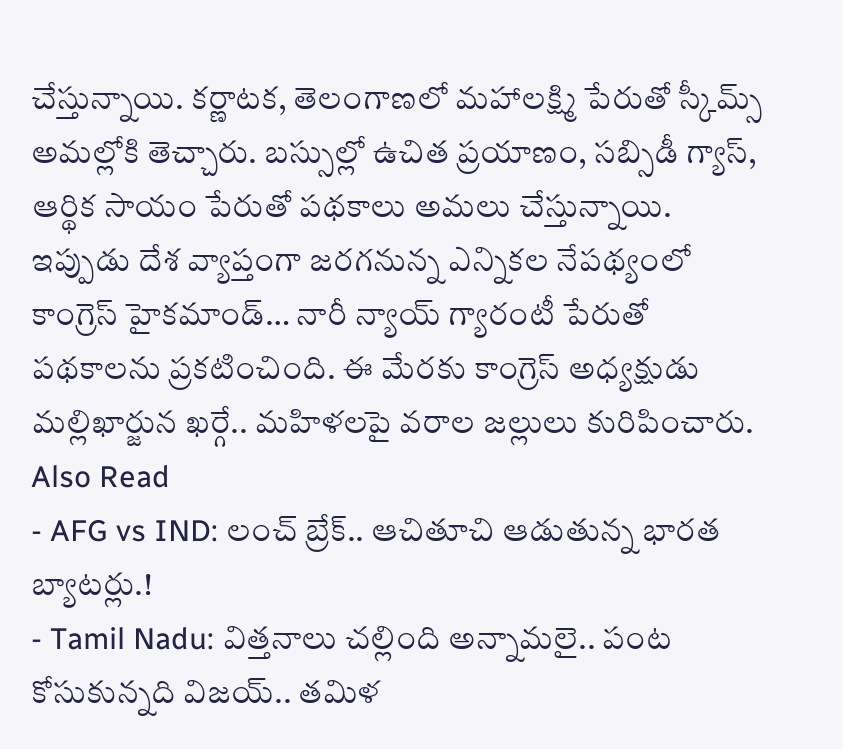చేస్తున్నాయి. కర్ణాటక, తెలంగాణలో మహాలక్ష్మి పేరుతో స్కీమ్స్ అమల్లోకి తెచ్చారు. బస్సుల్లో ఉచిత ప్రయాణం, సబ్సిడీ గ్యాస్, ఆర్థిక సాయం పేరుతో పథకాలు అమలు చేస్తున్నాయి.
ఇప్పుడు దేశ వ్యాప్తంగా జరగనున్న ఎన్నికల నేపథ్యంలో కాంగ్రెస్ హైకమాండ్… నారీ న్యాయ్ గ్యారంటీ పేరుతో పథకాలను ప్రకటించింది. ఈ మేరకు కాంగ్రెస్ అధ్యక్షుడు మల్లిఖార్జున ఖర్గే.. మహిళలపై వరాల జల్లులు కురిపించారు.
Also Read
- AFG vs IND: లంచ్ బ్రేక్.. ఆచితూచి ఆడుతున్న భారత బ్యాటర్లు.!
- Tamil Nadu: విత్తనాలు చల్లింది అన్నామలై.. పంట కోసుకున్నది విజయ్.. తమిళ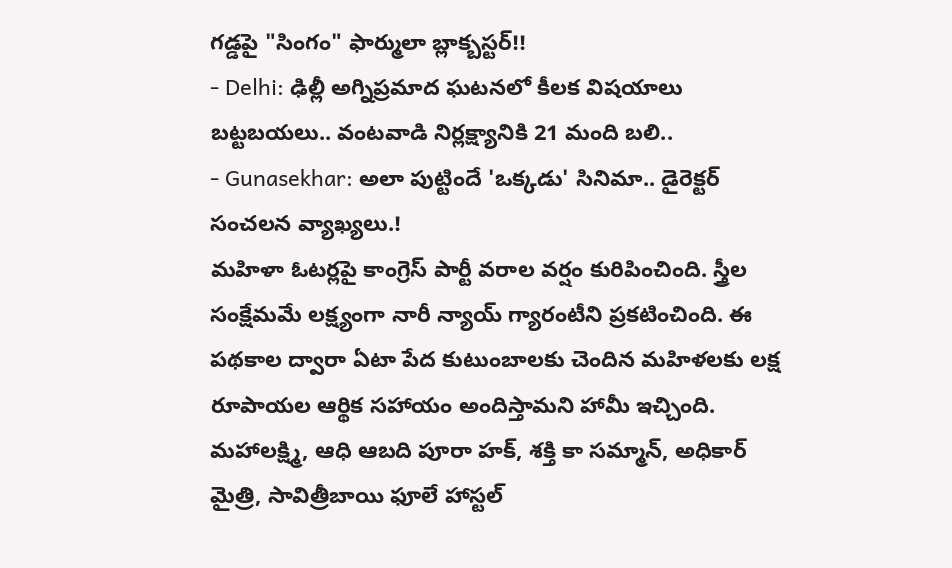గడ్డపై "సింగం" ఫార్ములా బ్లాక్బస్టర్!!
- Delhi: ఢిల్లీ అగ్నిప్రమాద ఘటనలో కీలక విషయాలు బట్టబయలు.. వంటవాడి నిర్లక్ష్యానికి 21 మంది బలి..
- Gunasekhar: అలా పుట్టిందే 'ఒక్కడు' సినిమా.. డైరెక్టర్ సంచలన వ్యాఖ్యలు.!
మహిళా ఓటర్లపై కాంగ్రెస్ పార్టీ వరాల వర్షం కురిపించింది. స్త్రీల సంక్షేమమే లక్ష్యంగా నారీ న్యాయ్ గ్యారంటీని ప్రకటించింది. ఈ పథకాల ద్వారా ఏటా పేద కుటుంబాలకు చెందిన మహిళలకు లక్ష రూపాయల ఆర్థిక సహాయం అందిస్తామని హామీ ఇచ్చింది.
మహాలక్ష్మి, ఆధి ఆబది పూరా హక్, శక్తి కా సమ్మాన్, అధికార్ మైత్రి, సావిత్రీబాయి ఫూలే హాస్టల్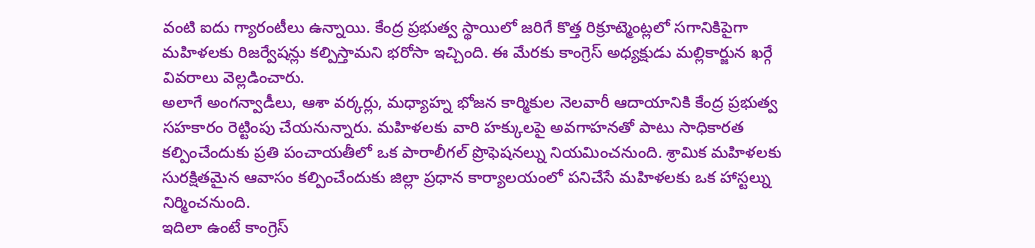వంటి ఐదు గ్యారంటీలు ఉన్నాయి. కేంద్ర ప్రభుత్వ స్థాయిలో జరిగే కొత్త రిక్రూట్మెంట్లలో సగానికిపైగా మహిళలకు రిజర్వేషన్లు కల్పిస్తామని భరోసా ఇచ్చింది. ఈ మేరకు కాంగ్రెస్ అధ్యక్షుడు మల్లికార్జున ఖర్గే వివరాలు వెల్లడించారు.
అలాగే అంగన్వాడీలు, ఆశా వర్కర్లు, మధ్యాహ్న భోజన కార్మికుల నెలవారీ ఆదాయానికి కేంద్ర ప్రభుత్వ సహకారం రెట్టింపు చేయనున్నారు. మహిళలకు వారి హక్కులపై అవగాహనతో పాటు సాధికారత కల్పించేందుకు ప్రతి పంచాయతీలో ఒక పారాలీగల్ ప్రొఫెషనల్ను నియమించనుంది. శ్రామిక మహిళలకు సురక్షితమైన ఆవాసం కల్పించేందుకు జిల్లా ప్రధాన కార్యాలయంలో పనిచేసే మహిళలకు ఒక హాస్టల్ను నిర్మించనుంది.
ఇదిలా ఉంటే కాంగ్రెస్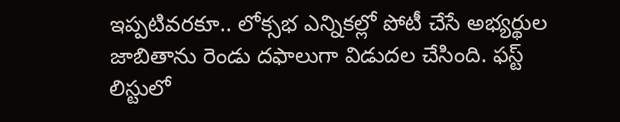ఇప్పటివరకూ.. లోక్సభ ఎన్నికల్లో పోటీ చేసే అభ్యర్థుల జాబితాను రెండు దఫాలుగా విడుదల చేసింది. ఫస్ట్ లిస్టులో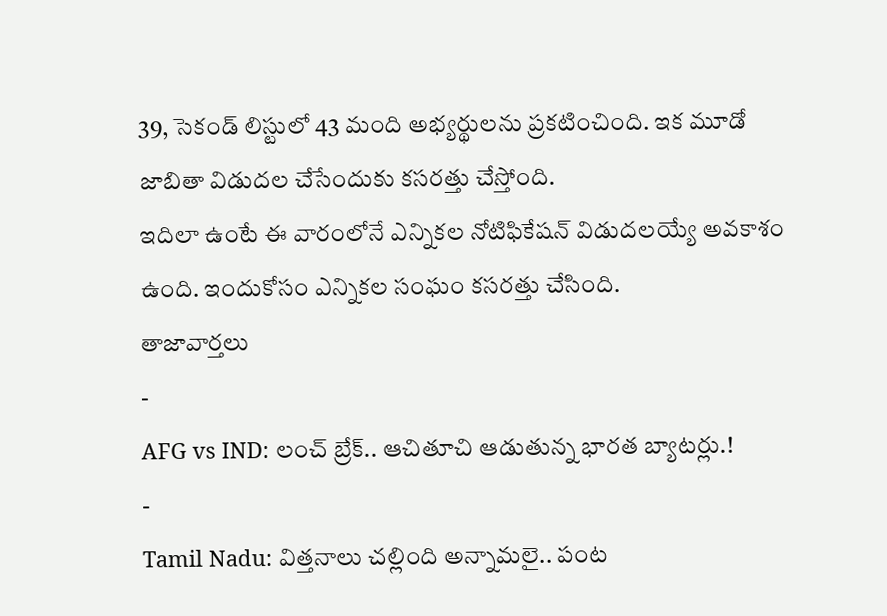39, సెకండ్ లిస్టులో 43 మంది అభ్యర్థులను ప్రకటించింది. ఇక మూడో జాబితా విడుదల చేసేందుకు కసరత్తు చేస్తోంది.
ఇదిలా ఉంటే ఈ వారంలోనే ఎన్నికల నోటిఫికేషన్ విడుదలయ్యే అవకాశం ఉంది. ఇందుకోసం ఎన్నికల సంఘం కసరత్తు చేసింది.
తాజావార్తలు
-
AFG vs IND: లంచ్ బ్రేక్.. ఆచితూచి ఆడుతున్న భారత బ్యాటర్లు.!
-
Tamil Nadu: విత్తనాలు చల్లింది అన్నామలై.. పంట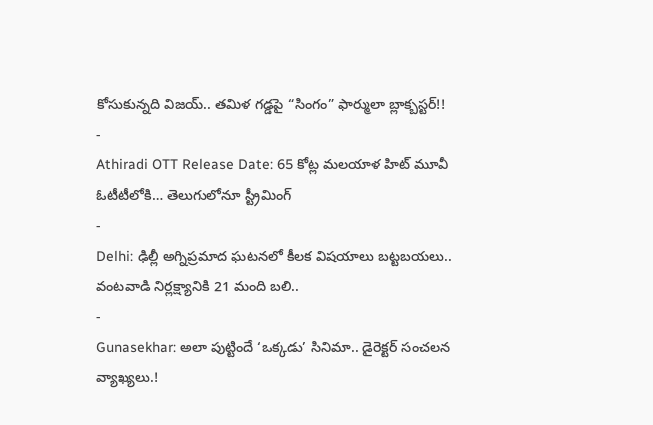కోసుకున్నది విజయ్.. తమిళ గడ్డపై “సింగం” ఫార్ములా బ్లాక్బస్టర్!!
-
Athiradi OTT Release Date: 65 కోట్ల మలయాళ హిట్ మూవీ ఓటీటీలోకి… తెలుగులోనూ స్ట్రీమింగ్
-
Delhi: ఢిల్లీ అగ్నిప్రమాద ఘటనలో కీలక విషయాలు బట్టబయలు.. వంటవాడి నిర్లక్ష్యానికి 21 మంది బలి..
-
Gunasekhar: అలా పుట్టిందే ‘ఒక్కడు’ సినిమా.. డైరెక్టర్ సంచలన వ్యాఖ్యలు.!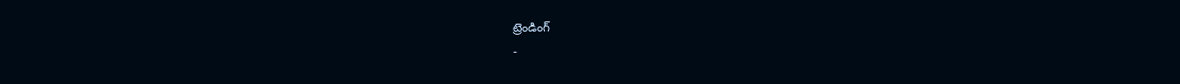ట్రెండింగ్
-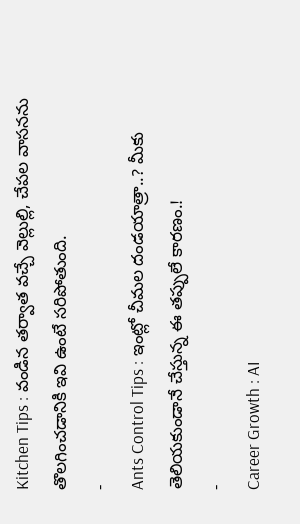Kitchen Tips : వండిన తర్వాత వచ్చే వెల్లుల్లి, చేపల వాసనను తొలగించడానికి ఇవి ఉంటే సరిపోతుంది.
-
Ants Control Tips : ఇంట్లో చీమల దండయాత్రా..? మీకు తెలియకుండానే చేస్తున్న ఈ తప్పులే కారణం.!
-
Career Growth : AI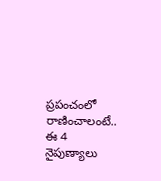ప్రపంచంలో రాణించాలంటే.. ఈ 4 నైపుణ్యాలు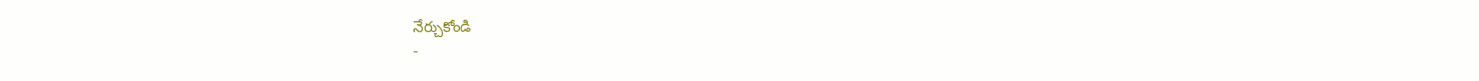నేర్చుకోండి
-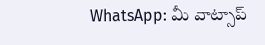WhatsApp: మీ వాట్సాప్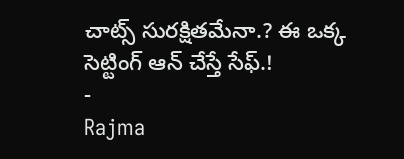చాట్స్ సురక్షితమేనా.? ఈ ఒక్క సెట్టింగ్ ఆన్ చేస్తే సేఫ్.!
-
Rajma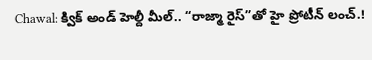Chawal: క్విక్ అండ్ హెల్దీ మీల్.. “రాజ్మా రైస్”తో హై ప్రోటీన్ లంచ్.!